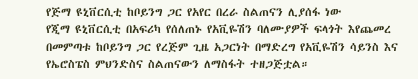የጅማ ዩኒቨርሲቲ ከቦይንግ ጋር የአየር በረራ ስልጠናን ሊያሰፋ ነው
የጂማ ዩኒቨርሲቲ በአፍሪካ የሰለጠኑ የአቪዬሽን ባለሙያዎች ፍላጎት እየጨመረ በመምጣቱ ከቦይንግ ጋር የረጅም ጊዜ አጋርነት በማድረግ የአቪዬሽን ሳይንስ እና የኤሮስፔስ ምህንድስና ስልጠናውን ለማስፋት ተዘጋጅቷል።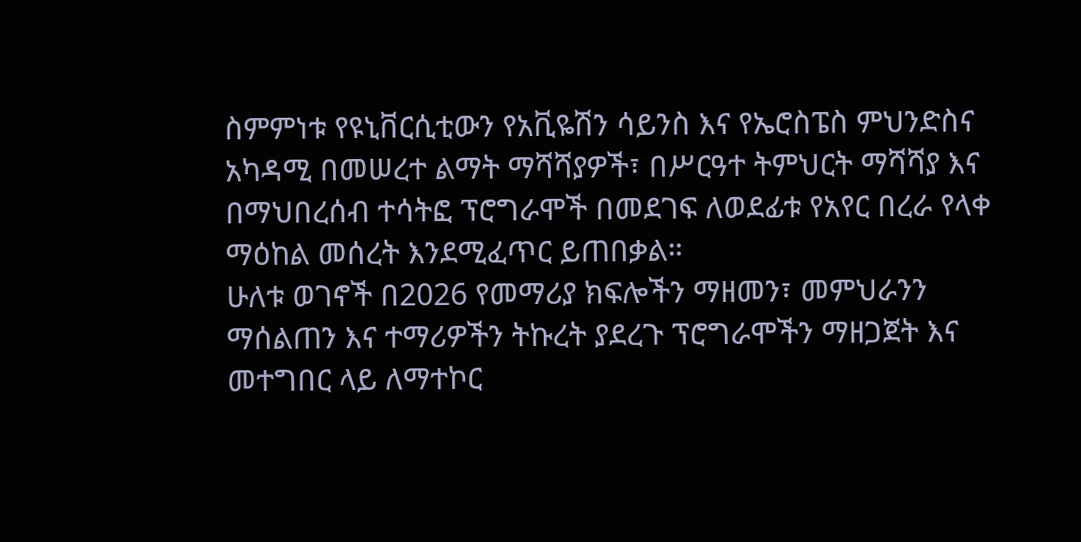ስምምነቱ የዩኒቨርሲቲውን የአቪዬሽን ሳይንስ እና የኤሮስፔስ ምህንድስና አካዳሚ በመሠረተ ልማት ማሻሻያዎች፣ በሥርዓተ ትምህርት ማሻሻያ እና በማህበረሰብ ተሳትፎ ፕሮግራሞች በመደገፍ ለወደፊቱ የአየር በረራ የላቀ ማዕከል መሰረት እንደሚፈጥር ይጠበቃል።
ሁለቱ ወገኖች በ2026 የመማሪያ ክፍሎችን ማዘመን፣ መምህራንን ማሰልጠን እና ተማሪዎችን ትኩረት ያደረጉ ፕሮግራሞችን ማዘጋጀት እና መተግበር ላይ ለማተኮር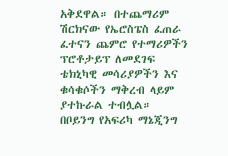አቅደዋል። በተጨማሪም ሽርክናው የኤሮስፔስ ፈጠራ ፈተናን ጨምሮ የተማሪዎችን ፕሮቶታይፕ ለመደገፍ ቴክኒካዊ መሳሪያዎችን እና ቁሳቁሶችን ማቅረብ ላይም ያተኩራል ተብሏል።
በቦይንግ የአፍሪካ ማኔጂንግ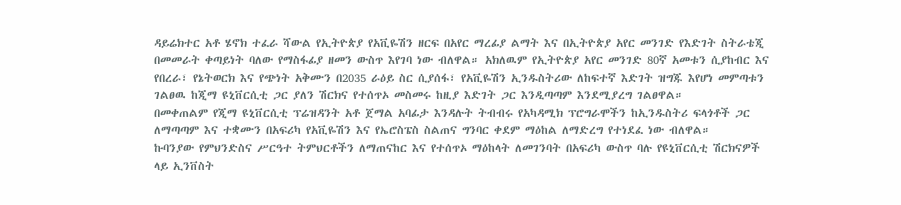ዳይሬክተር አቶ ሄኖክ ተፈራ ሻውል የኢትዮጵያ የአቪዬሽን ዘርፍ በአየር ማረፊያ ልማት እና በኢትዮጵያ አየር መንገድ የእድገት ስትራቴጂ በመመራት ቀጣይነት ባለው የማስፋፊያ ዘመን ውስጥ እየገባ ነው ብለዋል። አክለዉም የኢትዮጵያ አየር መንገድ 80ኛ አመቱን ሲያከብር እና የበረራ፣ የኔትወርክ እና የጭነት አቅሙን በ2035 ራዕይ ስር ሲያሰፋ፣ የአቪዬሽን ኢንዱስትሪው ለከፍተኛ እድገት ዝግጁ እየሆነ መምጣቱን ገልፀዉ ከጂማ ዩኒቨርሲቲ ጋር ያለን ሽርክና የተሰጥኦ መስመሩ ከዚያ እድገት ጋር እንዲጣጣም እንደሚያረግ ገልፀዋል።
በመቀጠልም የጂማ ዩኒቨርሲቲ ፕሬዝዳንት አቶ ጀማል አባፊታ እንዳሉት ትብብሩ የአካዳሚክ ፕሮግራሞችን ከኢንዱስትሪ ፍላጎቶች ጋር ለማጣጣም እና ተቋሙን በአፍሪካ የአቪዬሽን እና የኤሮስፔስ ስልጠና ግንባር ቀደም ማዕከል ለማድረግ የተነደፈ ነው ብለዋል።
ኩባንያው የምህንድስና ሥርዓተ ትምህርቶችን ለማጠናከር እና የተሰጥኦ ማዕከላት ለመገንባት በአፍሪካ ውስጥ ባሉ የዩኒቨርሲቲ ሽርክናዎች ላይ ኢንቨስት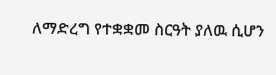ለማድረግ የተቋቋመ ስርዓት ያለዉ ሲሆን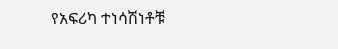የአፍሪካ ተነሳሽነቶቹ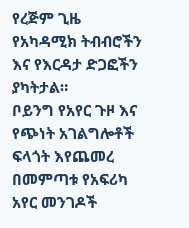የረጅም ጊዜ የአካዳሚክ ትብብሮችን እና የእርዳታ ድጋፎችን ያካትታል።
ቦይንግ የአየር ጉዞ እና የጭነት አገልግሎቶች ፍላጎት እየጨመረ በመምጣቱ የአፍሪካ አየር መንገዶች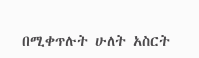በሚቀጥሉት ሁለት አስርት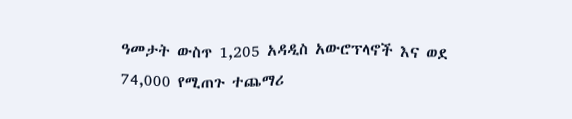ዓመታት ውስጥ 1,205 አዳዲስ አውሮፕላኖች እና ወደ 74,000 የሚጠጉ ተጨማሪ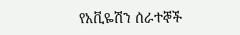የአቪዬሽን ሰራተኞች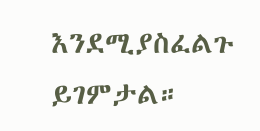እንደሚያስፈልጉ ይገምታል።